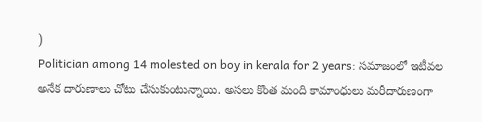)
Politician among 14 molested on boy in kerala for 2 years: సమాజంలో ఇటీవల అనేక దారుణాలు చోటు చేసుకుంటున్నాయి. అసలు కొంత మంది కామాంధులు మరీదారుణంగా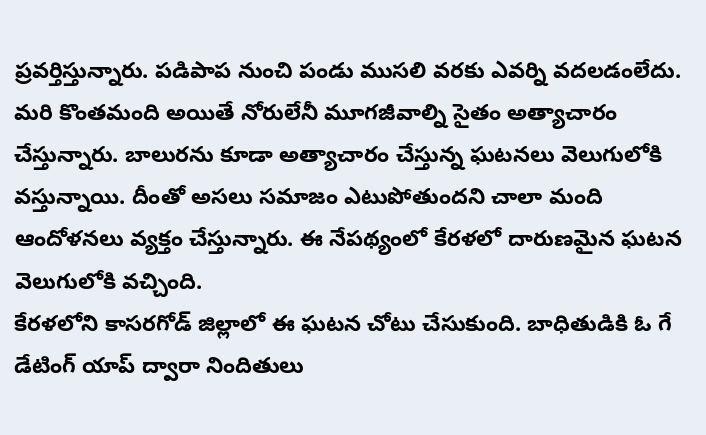ప్రవర్తిస్తున్నారు. పడిపాప నుంచి పండు ముసలి వరకు ఎవర్ని వదలడంలేదు. మరి కొంతమంది అయితే నోరులేనీ మూగజీవాల్ని సైతం అత్యాచారం చేస్తున్నారు. బాలురను కూడా అత్యాచారం చేస్తున్న ఘటనలు వెలుగులోకి వస్తున్నాయి. దీంతో అసలు సమాజం ఎటుపోతుందని చాలా మంది ఆందోళనలు వ్యక్తం చేస్తున్నారు. ఈ నేపథ్యంలో కేరళలో దారుణమైన ఘటన వెలుగులోకి వచ్చింది.
కేరళలోని కాసరగోడ్ జిల్లాలో ఈ ఘటన చోటు చేసుకుంది. బాధితుడికి ఓ గే డేటింగ్ యాప్ ద్వారా నిందితులు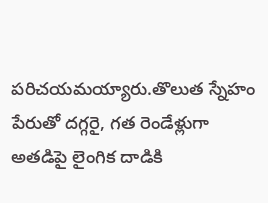పరిచయమయ్యారు.తొలుత స్నేహం పేరుతో దగ్గరై, గత రెండేళ్లుగా అతడిపై లైంగిక దాడికి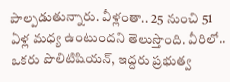పాల్పడుతున్నారు. వీళ్లంతా.. 25 నుంచి 51 ఏళ్ల మధ్య ఉంటుందని తెలుస్తొంది. వీరిలో.. ఒకరు పొలిటిషియన్, ఇద్దరు ప్రభుత్వ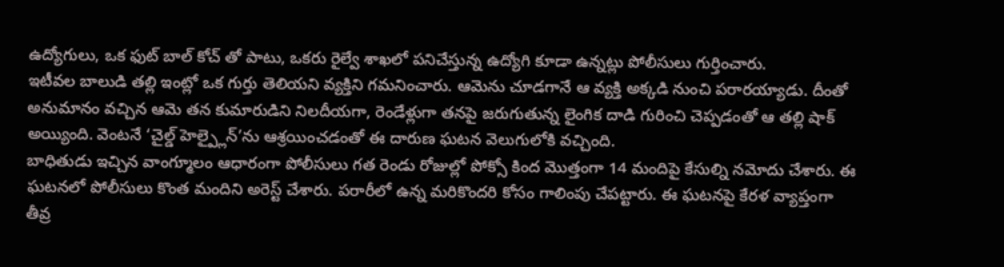ఉద్యోగులు, ఒక ఫుట్ బాల్ కోచ్ తో పాటు, ఒకరు రైల్వే శాఖలో పనిచేస్తున్న ఉద్యోగి కూడా ఉన్నట్లు పోలీసులు గుర్తించారు.
ఇటీవల బాలుడి తల్లి ఇంట్లో ఒక గుర్తు తెలియని వ్యక్తిని గమనించారు. ఆమెను చూడగానే ఆ వ్యక్తి అక్కడి నుంచి పరారయ్యాడు. దీంతో అనుమానం వచ్చిన ఆమె తన కుమారుడిని నిలదీయగా, రెండేళ్లుగా తనపై జరుగుతున్న లైంగిక దాడి గురించి చెప్పడంతో ఆ తల్లి షాక్ అయ్యింది. వెంటనే ‘చైల్డ్ హెల్ప్లైన్’ను ఆశ్రయించడంతో ఈ దారుణ ఘటన వెలుగులోకి వచ్చింది.
బాధితుడు ఇచ్చిన వాంగ్మూలం ఆధారంగా పోలీసులు గత రెండు రోజుల్లో పోక్సో కింద మొత్తంగా 14 మందిపై కేసుల్ని నమోదు చేశారు. ఈ ఘటనలో పోలీసులు కొంత మందిని అరెస్ట్ చేశారు. పరారీలో ఉన్న మరికొందరి కోసం గాలింపు చేపట్టారు. ఈ ఘటనపై కేరళ వ్యాప్తంగా తీవ్ర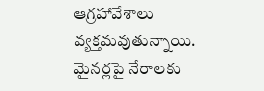ఆగ్రహావేశాలు వ్యక్తమవుతున్నాయి. మైనర్లపై నేరాలకు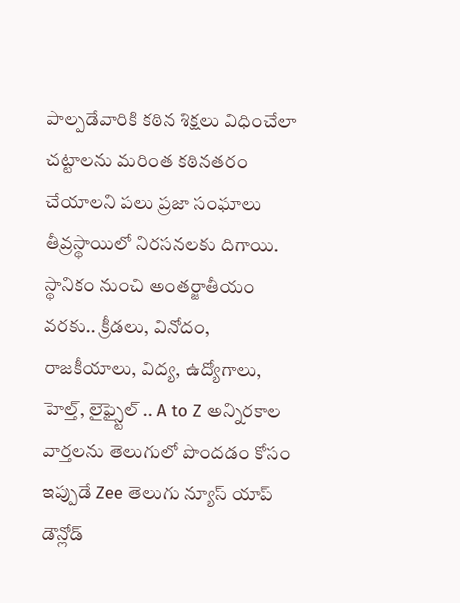పాల్పడేవారికి కఠిన శిక్షలు విధించేలా చట్టాలను మరింత కఠినతరం చేయాలని పలు ప్రజా సంఘాలు తీవ్రస్థాయిలో నిరసనలకు దిగాయి.
స్థానికం నుంచి అంతర్జాతీయం వరకు.. క్రీడలు, వినోదం, రాజకీయాలు, విద్య, ఉద్యోగాలు, హెల్త్, లైఫ్స్టైల్ .. A to Z అన్నిరకాల వార్తలను తెలుగులో పొందడం కోసం ఇప్పుడే Zee తెలుగు న్యూస్ యాప్ డౌన్లోడ్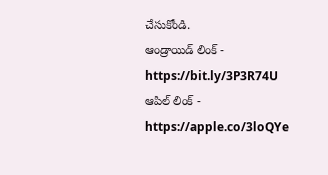చేసుకోండి.
ఆండ్రాయిడ్ లింక్ - https://bit.ly/3P3R74U
ఆపిల్ లింక్ - https://apple.co/3loQYe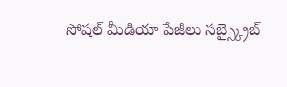సోషల్ మీడియా పేజీలు సబ్స్క్రైబ్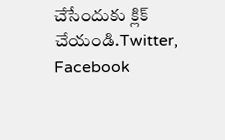చేసేందుకు క్లిక్ చేయండి.Twitter, Facebook